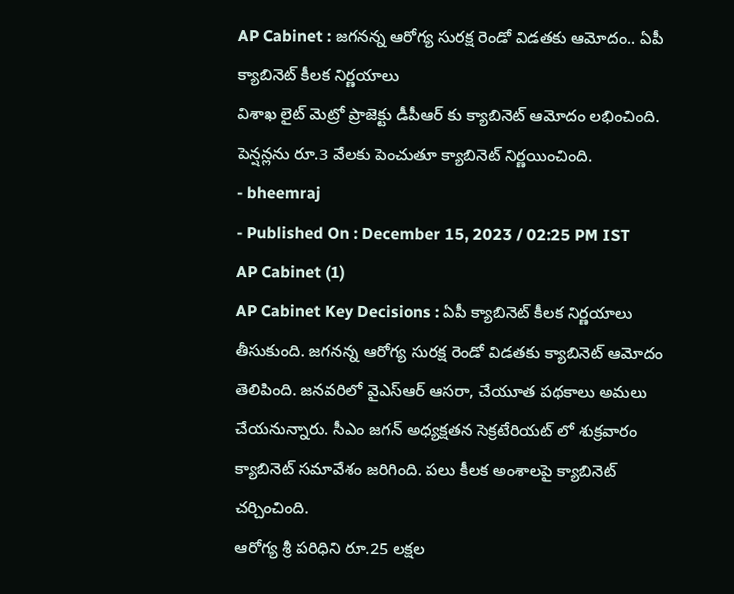AP Cabinet : జగనన్న ఆరోగ్య సురక్ష రెండో విడతకు ఆమోదం.. ఏపీ క్యాబినెట్ కీలక నిర్ణయాలు
విశాఖ లైట్ మెట్రో ప్రాజెక్టు డీపీఆర్ కు క్యాబినెట్ ఆమోదం లభించింది. పెన్షన్లను రూ.3 వేలకు పెంచుతూ క్యాబినెట్ నిర్ణయించింది.
- bheemraj
- Published On : December 15, 2023 / 02:25 PM IST
AP Cabinet (1)
AP Cabinet Key Decisions : ఏపీ క్యాబినెట్ కీలక నిర్ణయాలు తీసుకుంది. జగనన్న ఆరోగ్య సురక్ష రెండో విడతకు క్యాబినెట్ ఆమోదం తెలిపింది. జనవరిలో వైఎస్ఆర్ ఆసరా, చేయూత పథకాలు అమలు చేయనున్నారు. సీఎం జగన్ అధ్యక్షతన సెక్రటేరియట్ లో శుక్రవారం క్యాబినెట్ సమావేశం జరిగింది. పలు కీలక అంశాలపై క్యాబినెట్ చర్చించింది.
ఆరోగ్య శ్రీ పరిధిని రూ.25 లక్షల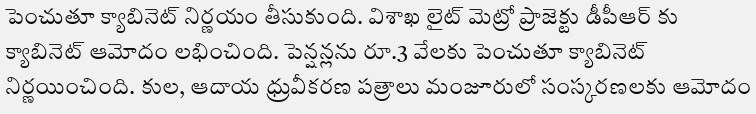పెంచుతూ క్యాబినెట్ నిర్ణయం తీసుకుంది. విశాఖ లైట్ మెట్రో ప్రాజెక్టు డీపీఆర్ కు క్యాబినెట్ ఆమోదం లభించింది. పెన్షన్లను రూ.3 వేలకు పెంచుతూ క్యాబినెట్ నిర్ణయించింది. కుల, ఆదాయ ధ్రువీకరణ పత్రాలు మంజూరులో సంస్కరణలకు ఆమోదం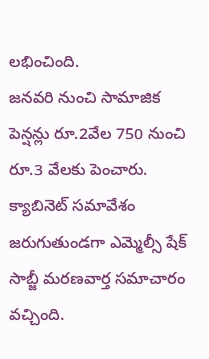లభించింది.
జనవరి నుంచి సామాజిక పెన్షన్లు రూ.2వేల 750 నుంచి రూ.3 వేలకు పెంచారు. క్యాబినెట్ సమావేశం జరుగుతుండగా ఎమ్మెల్సీ షేక్ సాబ్జీ మరణవార్త సమాచారం వచ్చింది.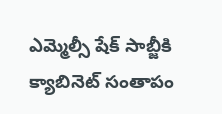ఎమ్మెల్సీ షేక్ సాబ్జీకి క్యాబినెట్ సంతాపం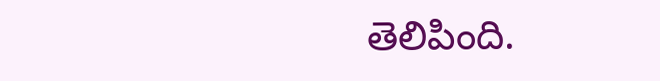తెలిపింది.